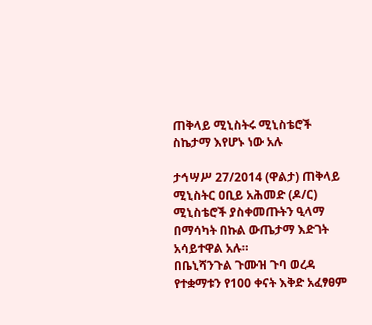ጠቅላይ ሚኒስትሩ ሚኒስቴሮች ስኬታማ እየሆኑ ነው አሉ

ታኅሣሥ 27/2014 (ዋልታ) ጠቅላይ ሚኒስትር ዐቢይ አሕመድ (ዶ/ር) ሚኒስቴሮች ያስቀመጡትን ዒላማ በማሳካት በኩል ውጤታማ እድገት አሳይተዋል አሉ።
በቤኒሻንጉል ጉሙዝ ጉባ ወረዳ የተቋማቱን የ100 ቀናት እቅድ አፈፃፀም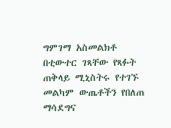ግምገማ አስመልክቶ በቲውተር ገጻቸው የጻፉት ጠቅላይ ሚኒስትሩ የተገኙ መልካም ውጤቶችን የበለጠ ማሳደግና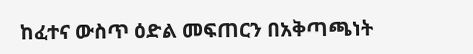ከፈተና ውስጥ ዕድል መፍጠርን በአቅጣጫነት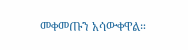መቀመጡን አሳውቀዋል።